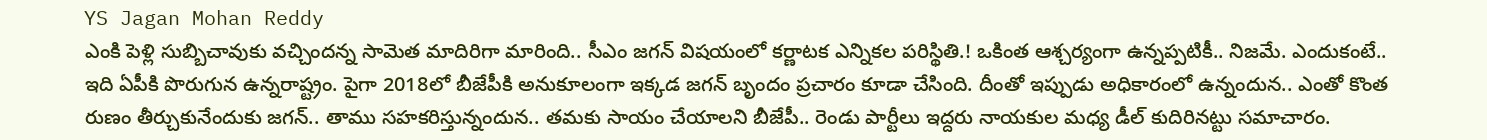YS Jagan Mohan Reddy
ఎంకి పెళ్లి సుబ్బిచావుకు వచ్చిందన్న సామెత మాదిరిగా మారింది.. సీఎం జగన్ విషయంలో కర్ణాటక ఎన్నికల పరిస్థితి.! ఒకింత ఆశ్చర్యంగా ఉన్నప్పటికీ.. నిజమే. ఎందుకంటే.. ఇది ఏపీకి పొరుగున ఉన్నరాష్ట్రం. పైగా 2018లో బీజేపీకి అనుకూలంగా ఇక్కడ జగన్ బృందం ప్రచారం కూడా చేసింది. దీంతో ఇప్పుడు అధికారంలో ఉన్నందున.. ఎంతో కొంత రుణం తీర్చుకునేందుకు జగన్.. తాము సహకరిస్తున్నందున.. తమకు సాయం చేయాలని బీజేపీ.. రెండు పార్టీలు ఇద్దరు నాయకుల మధ్య డీల్ కుదిరినట్టు సమాచారం.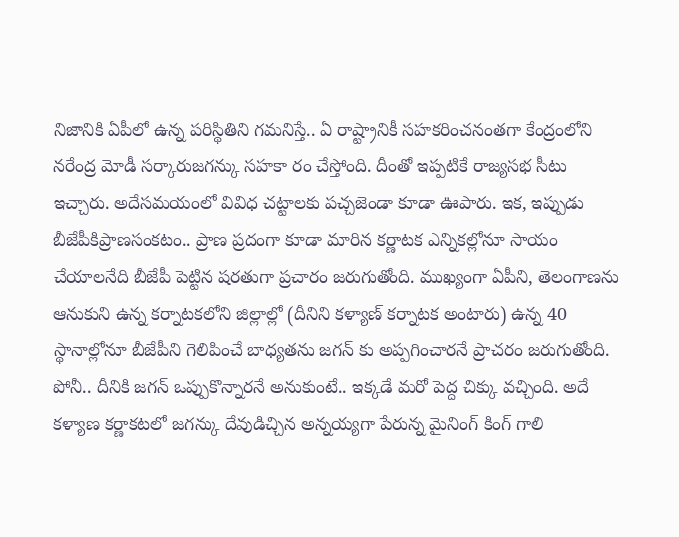నిజానికి ఏపీలో ఉన్న పరిస్థితిని గమనిస్తే.. ఏ రాష్ట్రానికీ సహకరించనంతగా కేంద్రంలోని నరేంద్ర మోడీ సర్కారుజగన్కు సహకా రం చేస్తోంది. దీంతో ఇప్పటికే రాజ్యసభ సీటు ఇచ్చారు. అదేసమయంలో వివిధ చట్టాలకు పచ్చజెండా కూడా ఊపారు. ఇక, ఇప్పుడు బీజేపీకిప్రాణసంకటం.. ప్రాణ ప్రదంగా కూడా మారిన కర్ణాటక ఎన్నికల్లోనూ సాయం చేయాలనేది బీజేపీ పెట్టిన షరతుగా ప్రచారం జరుగుతోంది. ముఖ్యంగా ఏపీని, తెలంగాణను ఆనుకుని ఉన్న కర్నాటకలోని జిల్లాల్లో (దీనిని కళ్యాణ్ కర్నాటక అంటారు) ఉన్న 40 స్థానాల్లోనూ బీజేపీని గెలిపించే బాధ్యతను జగన్ కు అప్పగించారనే ప్రాచరం జరుగుతోంది.
పోనీ.. దీనికి జగన్ ఒప్పుకొన్నారనే అనుకుంటే.. ఇక్కడే మరో పెద్ద చిక్కు వచ్చింది. అదే కళ్యాణ కర్ణాకటలో జగన్కు దేవుడిచ్చిన అన్నయ్యగా పేరున్న మైనింగ్ కింగ్ గాలి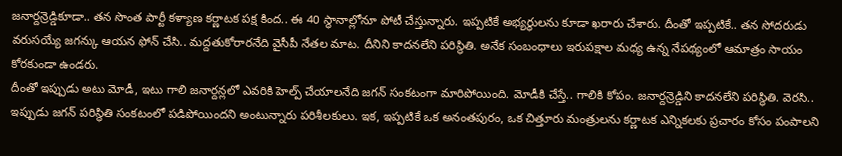జనార్దన్రెడ్డికూడా.. తన సొంత పార్టీ కళ్యాణ కర్ణాటక పక్ష కింద.. ఈ 40 స్థానాల్లోనూ పోటీ చేస్తున్నారు. ఇప్పటికే అభ్యర్థులను కూడా ఖరారు చేశారు. దీంతో ఇప్పటికే.. తన సోదరుడు వరుసయ్యే జగన్కు ఆయన ఫోన్ చేసి.. మద్దతుకోరారనేది వైసీపీ నేతల మాట. దీనిని కాదనలేని పరిస్థితి. అనేక సంబంధాలు ఇరుపక్షాల మధ్య ఉన్న నేపథ్యంలో ఆమాత్రం సాయం కోరకుండా ఉండరు.
దీంతో ఇప్పుడు అటు మోడీ, ఇటు గాలి జనార్దన్లలో ఎవరికి హెల్ప్ చేయాలనేది జగన్ సంకటంగా మారిపోయింది. మోడీకి చేస్తే.. గాలికి కోపం. జనార్దన్రెడ్డిని కాదనలేని పరిస్థితి. వెరసి.. ఇప్పుడు జగన్ పరిస్థితి సంకటంలో పడిపోయిందని అంటున్నారు పరిశీలకులు. ఇక, ఇప్పటికే ఒక అనంతపురం, ఒక చిత్తూరు మంత్రులను కర్ణాటక ఎన్నికలకు ప్రచారం కోసం పంపాలని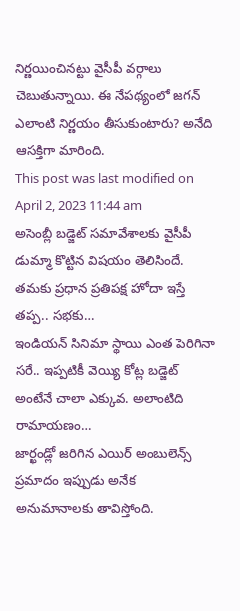నిర్ణయించినట్టు వైసీపీ వర్గాలు చెబుతున్నాయి. ఈ నేపథ్యంలో జగన్ ఎలాంటి నిర్ణయం తీసుకుంటారు? అనేది ఆసక్తిగా మారింది.
This post was last modified on April 2, 2023 11:44 am
అసెంబ్లీ బడ్జెట్ సమావేశాలకు వైసీపీ డుమ్మా కొట్టిన విషయం తెలిసిందే. తమకు ప్రధాన ప్రతిపక్ష హోదా ఇస్తే తప్ప.. సభకు…
ఇండియన్ సినిమా స్థాయి ఎంత పెరిగినా సరే.. ఇప్పటికీ వెయ్యి కోట్ల బడ్జెట్ అంటేనే చాలా ఎక్కువ. అలాంటిది రామాయణం…
జార్ఖండ్లో జరిగిన ఎయిర్ అంబులెన్స్ ప్రమాదం ఇప్పుడు అనేక అనుమానాలకు తావిస్తోంది.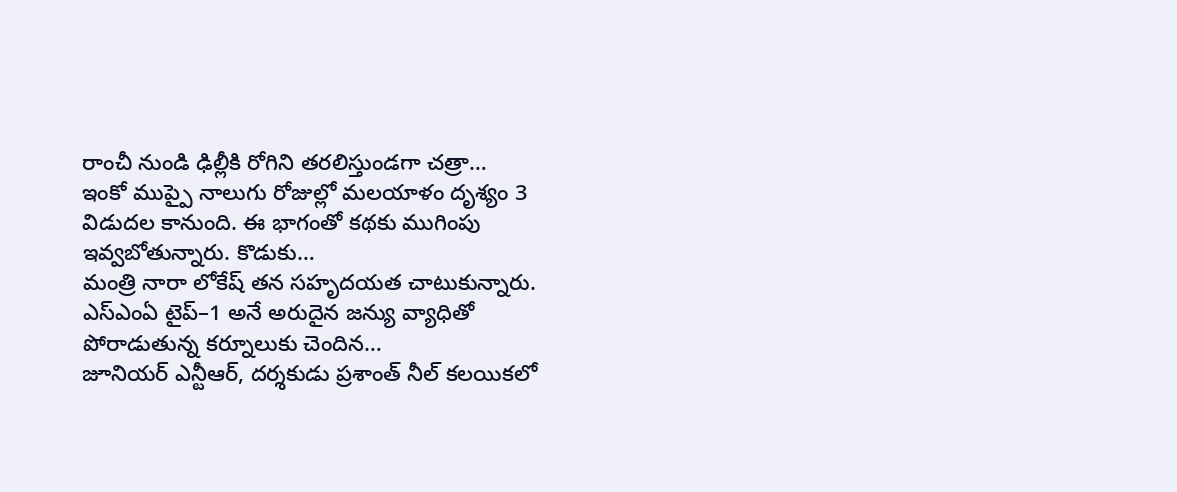రాంచీ నుండి ఢిల్లీకి రోగిని తరలిస్తుండగా చత్రా…
ఇంకో ముప్పై నాలుగు రోజుల్లో మలయాళం దృశ్యం 3 విడుదల కానుంది. ఈ భాగంతో కథకు ముగింపు ఇవ్వబోతున్నారు. కొడుకు…
మంత్రి నారా లోకేష్ తన సహృదయత చాటుకున్నారు. ఎస్ఎంఏ టైప్–1 అనే అరుదైన జన్యు వ్యాధితో పోరాడుతున్న కర్నూలుకు చెందిన…
జూనియర్ ఎన్టీఆర్, దర్శకుడు ప్రశాంత్ నీల్ కలయికలో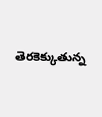తెరకెక్కుతున్న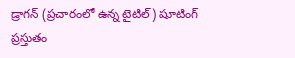డ్రాగన్ (ప్రచారంలో ఉన్న టైటిల్) షూటింగ్ ప్రస్తుతం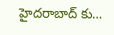హైదరాబాద్ కు…